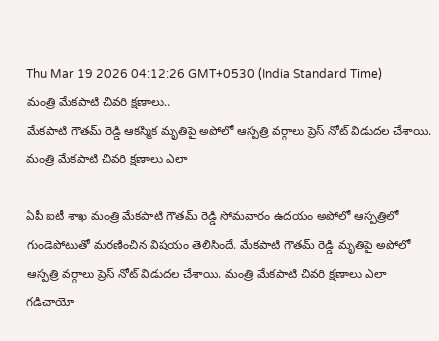Thu Mar 19 2026 04:12:26 GMT+0530 (India Standard Time)
మంత్రి మేకపాటి చివరి క్షణాలు..
మేకపాటి గౌతమ్ రెడ్డి ఆకస్మిక మృతిపై అపోలో ఆస్పత్రి వర్గాలు ప్రెస్ నోట్ విడుదల చేశాయి. మంత్రి మేకపాటి చివరి క్షణాలు ఎలా

ఏపీ ఐటీ శాఖ మంత్రి మేకపాటి గౌతమ్ రెడ్డి సోమవారం ఉదయం అపోలో ఆస్పత్రిలో గుండెపోటుతో మరణించిన విషయం తెలిసిందే. మేకపాటి గౌతమ్ రెడ్డి మృతిపై అపోలో ఆస్పత్రి వర్గాలు ప్రెస్ నోట్ విడుదల చేశాయి. మంత్రి మేకపాటి చివరి క్షణాలు ఎలా గడిచాయో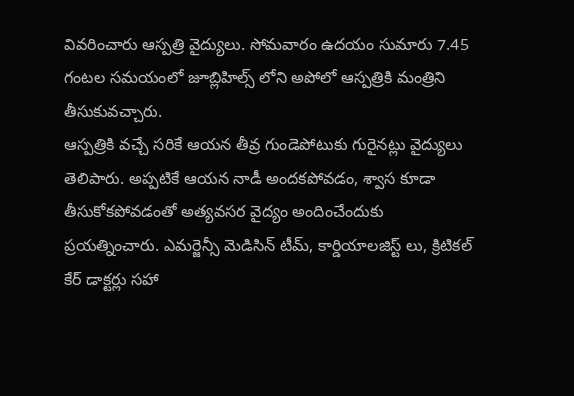వివరించారు ఆస్పత్రి వైద్యులు. సోమవారం ఉదయం సుమారు 7.45 గంటల సమయంలో జూబ్లిహిల్స్ లోని అపోలో ఆస్పత్రికి మంత్రిని తీసుకువచ్చారు.
ఆస్పత్రికి వచ్చే సరికే ఆయన తీవ్ర గుండెపోటుకు గురైనట్లు వైద్యులు తెలిపారు. అప్పటికే ఆయన నాడీ అందకపోవడం, శ్వాస కూడా తీసుకోకపోవడంతో అత్యవసర వైద్యం అందించేందుకు ప్రయత్నించారు. ఎమర్జెన్సీ మెడిసిన్ టీమ్, కార్డియాలజిస్ట్ లు, క్రిటికల్ కేర్ డాక్టర్లు సహా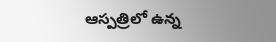ఆస్పత్రిలో ఉన్న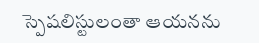స్పెషలిస్టులంతా ఆయనను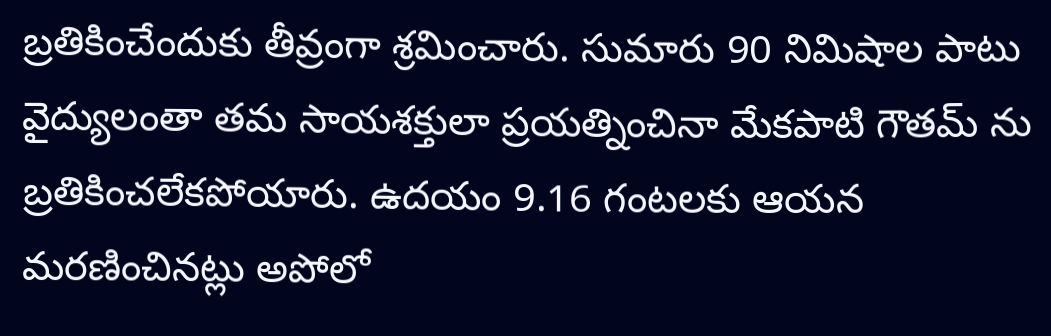బ్రతికించేందుకు తీవ్రంగా శ్రమించారు. సుమారు 90 నిమిషాల పాటు వైద్యులంతా తమ సాయశక్తులా ప్రయత్నించినా మేకపాటి గౌతమ్ ను బ్రతికించలేకపోయారు. ఉదయం 9.16 గంటలకు ఆయన మరణించినట్లు అపోలో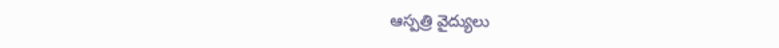ఆస్పత్రి వైద్యులు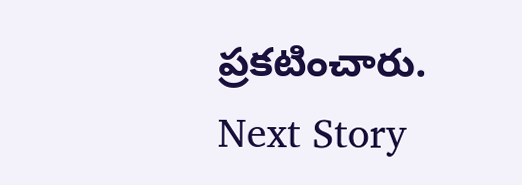ప్రకటించారు.
Next Story